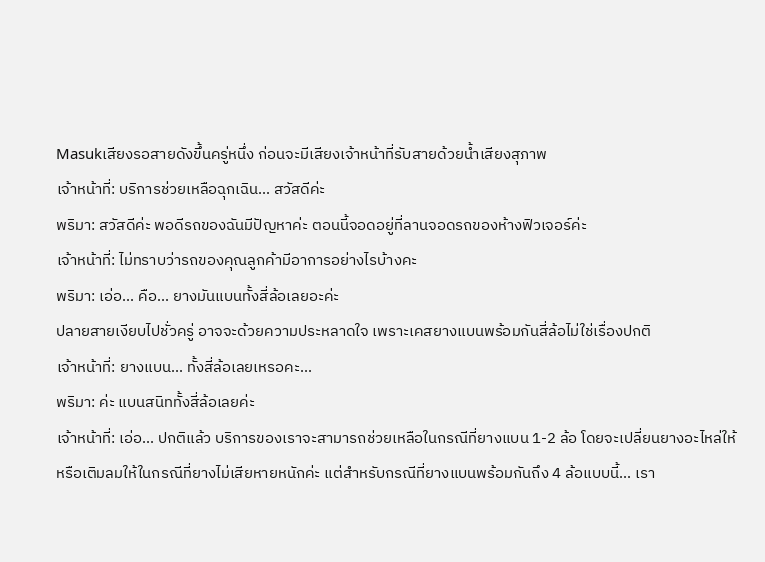Masukเสียงรอสายดังขึ้นครู่หนึ่ง ก่อนจะมีเสียงเจ้าหน้าที่รับสายด้วยน้ำเสียงสุภาพ
เจ้าหน้าที่: บริการช่วยเหลือฉุกเฉิน... สวัสดีค่ะ
พริมา: สวัสดีค่ะ พอดีรถของฉันมีปัญหาค่ะ ตอนนี้จอดอยู่ที่ลานจอดรถของห้างฟิวเจอร์ค่ะ
เจ้าหน้าที่: ไม่ทราบว่ารถของคุณลูกค้ามีอาการอย่างไรบ้างคะ
พริมา: เอ่อ... คือ... ยางมันแบนทั้งสี่ล้อเลยอะค่ะ
ปลายสายเงียบไปชั่วครู่ อาจจะด้วยความประหลาดใจ เพราะเคสยางแบนพร้อมกันสี่ล้อไม่ใช่เรื่องปกติ
เจ้าหน้าที่: ยางแบน... ทั้งสี่ล้อเลยเหรอคะ...
พริมา: ค่ะ แบนสนิททั้งสี่ล้อเลยค่ะ
เจ้าหน้าที่: เอ่อ... ปกติแล้ว บริการของเราจะสามารถช่วยเหลือในกรณีที่ยางแบน 1-2 ล้อ โดยจะเปลี่ยนยางอะไหล่ให้ หรือเติมลมให้ในกรณีที่ยางไม่เสียหายหนักค่ะ แต่สำหรับกรณีที่ยางแบนพร้อมกันถึง 4 ล้อแบบนี้... เรา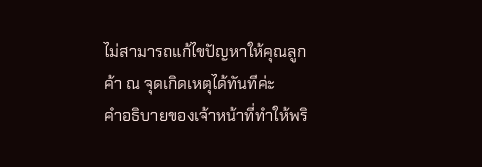ไม่สามารถแก้ไขปัญหาให้คุณลูกค้า ณ จุดเกิดเหตุได้ทันทีค่ะ
คำอธิบายของเจ้าหน้าที่ทำให้พริ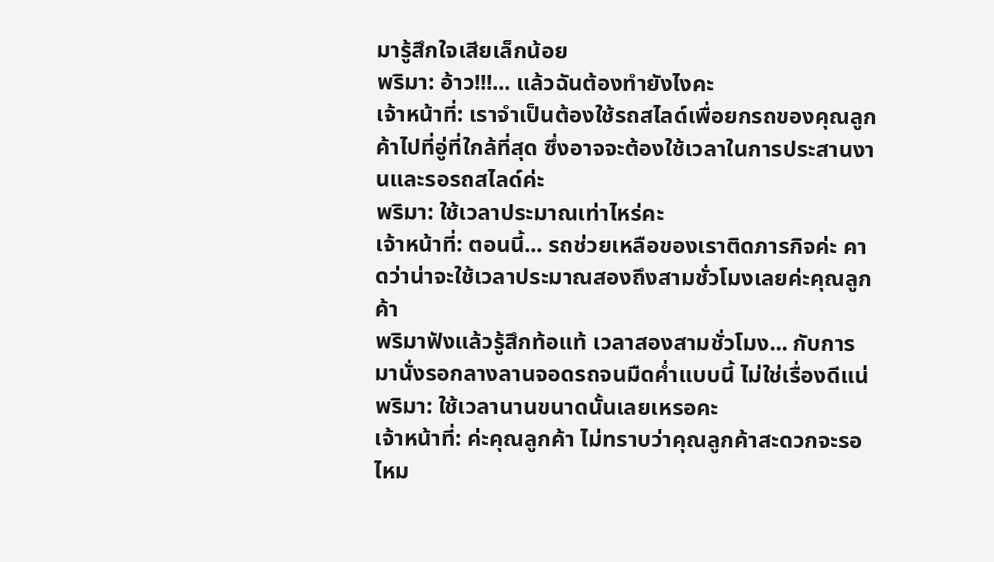มารู้สึกใจเสียเล็กน้อย
พริมา: อ้าว!!!... แล้วฉันต้องทำยังไงคะ
เจ้าหน้าที่: เราจำเป็นต้องใช้รถสไลด์เพื่อยกรถของคุณลูกค้าไปที่อู่ที่ใกล้ที่สุด ซึ่งอาจจะต้องใช้เวลาในการประสานงานและรอรถสไลด์ค่ะ
พริมา: ใช้เวลาประมาณเท่าไหร่คะ
เจ้าหน้าที่: ตอนนี้... รถช่วยเหลือของเราติดภารกิจค่ะ คาดว่าน่าจะใช้เวลาประมาณสองถึงสามชั่วโมงเลยค่ะคุณลูกค้า
พริมาฟังแล้วรู้สึกท้อแท้ เวลาสองสามชั่วโมง... กับการมานั่งรอกลางลานจอดรถจนมืดค่ำแบบนี้ ไม่ใช่เรื่องดีแน่
พริมา: ใช้เวลานานขนาดนั้นเลยเหรอคะ
เจ้าหน้าที่: ค่ะคุณลูกค้า ไม่ทราบว่าคุณลูกค้าสะดวกจะรอไหม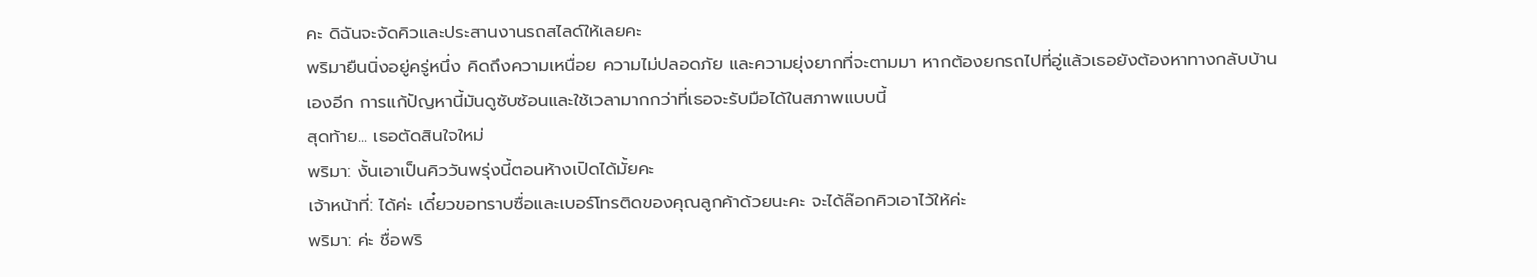คะ ดิฉันจะจัดคิวและประสานงานรถสไลด์ให้เลยคะ
พริมายืนนิ่งอยู่ครู่หนึ่ง คิดถึงความเหนื่อย ความไม่ปลอดภัย และความยุ่งยากที่จะตามมา หากต้องยกรถไปที่อู่แล้วเธอยังต้องหาทางกลับบ้านเองอีก การแก้ปัญหานี้มันดูซับซ้อนและใช้เวลามากกว่าที่เธอจะรับมือได้ในสภาพแบบนี้
สุดท้าย... เธอตัดสินใจใหม่
พริมา: งั้นเอาเป็นคิววันพรุ่งนี้ตอนห้างเปิดได้มั้ยคะ
เจ้าหน้าที่: ได้ค่ะ เดี๋ยวขอทราบซื่อและเบอร์โทรติดของคุณลูกค้าด้วยนะคะ จะได้ล๊อกคิวเอาไว้ให้ค่ะ
พริมา: ค่ะ ชื่อพริ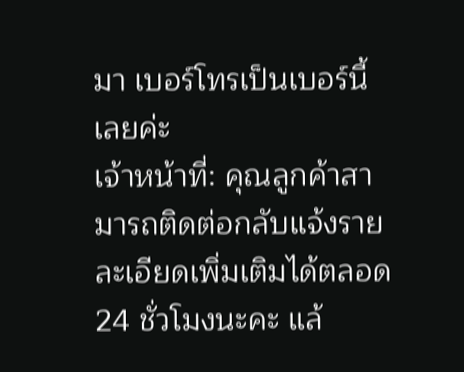มา เบอร์โทรเป็นเบอร์นี้เลยค่ะ
เจ้าหน้าที่: คุณลูกค้าสามารถติดต่อกลับแจ้งรายละเอียดเพิ่มเติมได้ตลอด 24 ชั่วโมงนะคะ แล้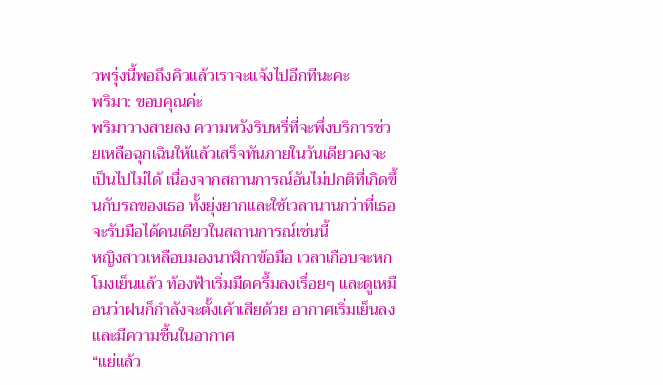วพรุ่งนี้พอถึงคิวแล้วเราจะแจ้งไปอีกทีนะคะ
พริมา: ขอบคุณค่ะ
พริมาวางสายลง ความหวังริบหรี่ที่จะพึ่งบริการช่วยเหลือฉุกเฉินให้แล้วเสร็จทันภายในวันเดียวคงจะเป็นไปไม่ได้ เนื่องจากสถานการณ์อันไม่ปกติที่เกิดขึ้นกับรถของเธอ ทั้งยุ่งยากและใช้เวลานานกว่าที่เธอจะรับมือได้คนเดียวในสถานการณ์เช่นนี้
หญิงสาวเหลือบมองนาฬิกาข้อมือ เวลาเกือบจะหกโมงเย็นแล้ว ท้องฟ้าเริ่มมืดครึ้มลงเรื่อยๆ และดูเหมือนว่าฝนก็กำลังจะตั้งเค้าเสียด้วย อากาศเริ่มเย็นลงและมีความชื้นในอากาศ
“แย่แล้ว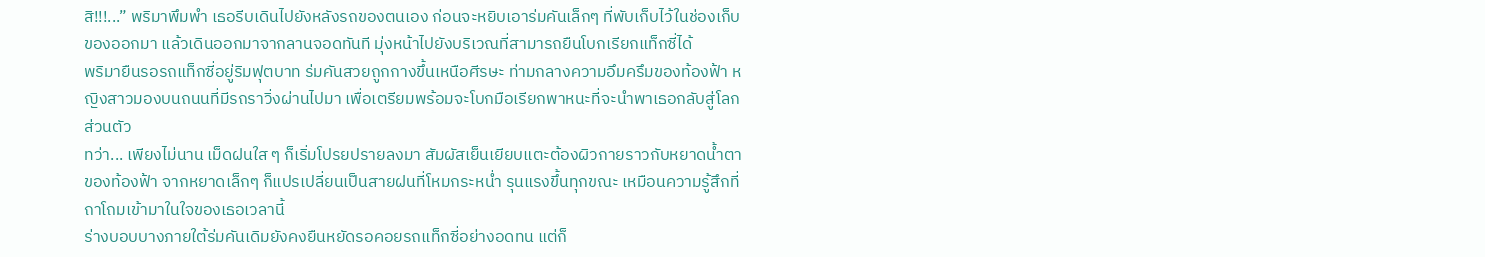สิ!!!...” พริมาพึมพำ เธอรีบเดินไปยังหลังรถของตนเอง ก่อนจะหยิบเอาร่มคันเล็กๆ ที่พับเก็บไว้ในช่องเก็บของออกมา แล้วเดินออกมาจากลานจอดทันที มุ่งหน้าไปยังบริเวณที่สามารถยืนโบกเรียกแท็กซี่ได้
พริมายืนรอรถแท็กซี่อยู่ริมฟุตบาท ร่มคันสวยถูกกางขึ้นเหนือศีรษะ ท่ามกลางความอึมครึมของท้องฟ้า หญิงสาวมองบนถนนที่มีรถราวิ่งผ่านไปมา เพื่อเตรียมพร้อมจะโบกมือเรียกพาหนะที่จะนำพาเธอกลับสู่โลกส่วนตัว
ทว่า... เพียงไม่นาน เม็ดฝนใส ๆ ก็เริ่มโปรยปรายลงมา สัมผัสเย็นเยียบแตะต้องผิวกายราวกับหยาดน้ำตาของท้องฟ้า จากหยาดเล็กๆ ก็แปรเปลี่ยนเป็นสายฝนที่โหมกระหน่ำ รุนแรงขึ้นทุกขณะ เหมือนความรู้สึกที่ถาโถมเข้ามาในใจของเธอเวลานี้
ร่างบอบบางภายใต้ร่มคันเดิมยังคงยืนหยัดรอคอยรถแท็กซี่อย่างอดทน แต่ก็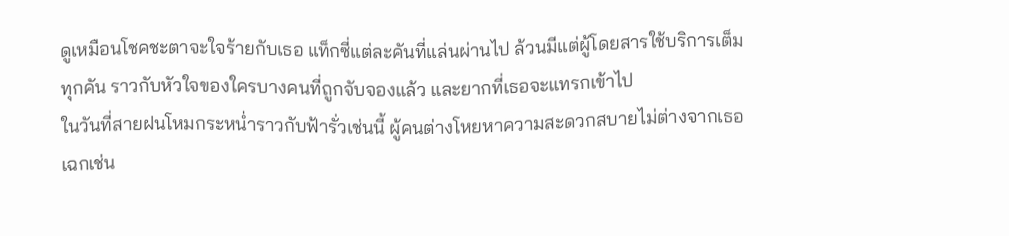ดูเหมือนโชคชะตาจะใจร้ายกับเธอ แท็กซี่แต่ละคันที่แล่นผ่านไป ล้วนมีแต่ผู้โดยสารใช้บริการเต็มทุกคัน ราวกับหัวใจของใครบางคนที่ถูกจับจองแล้ว และยากที่เธอจะแทรกเข้าไป
ในวันที่สายฝนโหมกระหน่ำราวกับฟ้ารั่วเช่นนี้ ผู้คนต่างโหยหาความสะดวกสบายไม่ต่างจากเธอ เฉกเช่น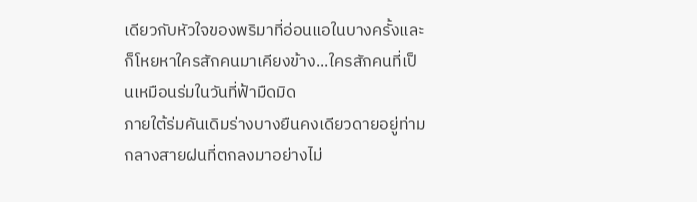เดียวกับหัวใจของพริมาที่อ่อนแอในบางครั้งและก็โหยหาใครสักคนมาเคียงข้าง...ใครสักคนที่เป็นเหมือนร่มในวันที่ฟ้ามืดมิด
ภายใต้ร่มคันเดิมร่างบางยืนคงเดียวดายอยู่ท่ามกลางสายฝนที่ตกลงมาอย่างไม่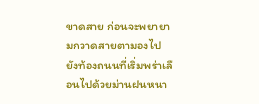ขาดสาย ก่อนจะพยายามกวาดสายตามองไปยังท้องถนนที่เริ่มพร่าเลือนไปด้วยม่านฝนหนา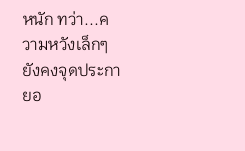หนัก ทว่า...ความหวังเล็กๆ ยังคงจุดประกายอ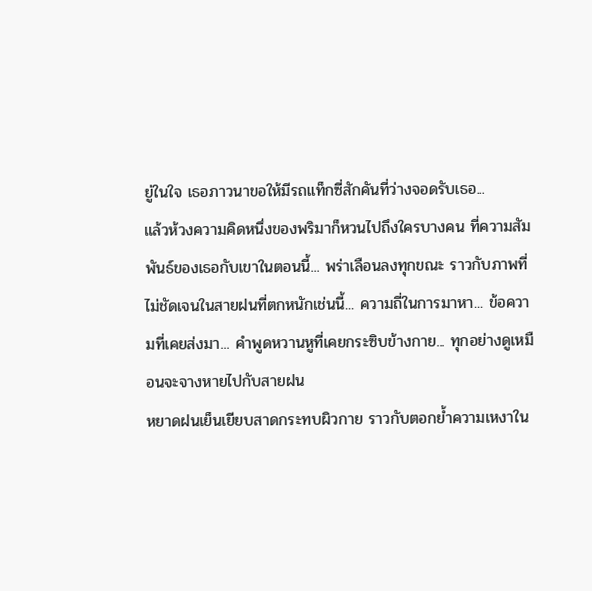ยู่ในใจ เธอภาวนาขอให้มีรถแท็กซี่สักคันที่ว่างจอดรับเธอ...
แล้วห้วงความคิดหนึ่งของพริมาก็หวนไปถึงใครบางคน ที่ความสัมพันธ์ของเธอกับเขาในตอนนี้... พร่าเลือนลงทุกขณะ ราวกับภาพที่ไม่ชัดเจนในสายฝนที่ตกหนักเช่นนี้... ความถี่ในการมาหา... ข้อความที่เคยส่งมา... คำพูดหวานหูที่เคยกระซิบข้างกาย... ทุกอย่างดูเหมือนจะจางหายไปกับสายฝน
หยาดฝนเย็นเยียบสาดกระทบผิวกาย ราวกับตอกย้ำความเหงาใน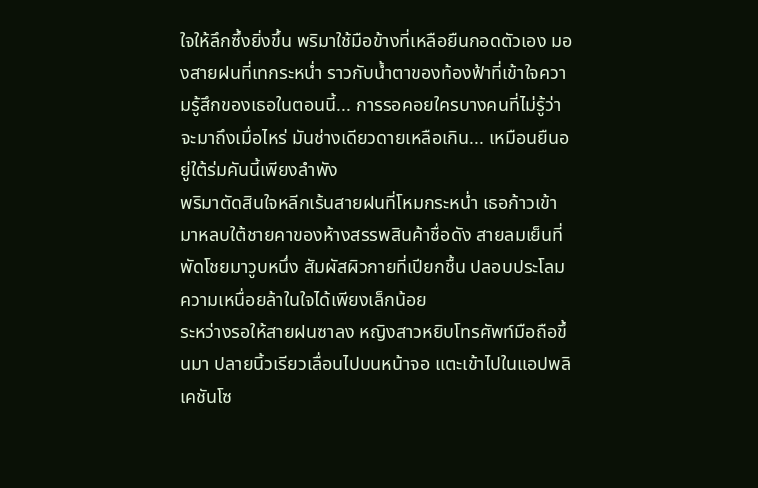ใจให้ลึกซึ้งยิ่งขึ้น พริมาใช้มือข้างที่เหลือยืนกอดตัวเอง มองสายฝนที่เทกระหน่ำ ราวกับน้ำตาของท้องฟ้าที่เข้าใจความรู้สึกของเธอในตอนนี้... การรอคอยใครบางคนที่ไม่รู้ว่าจะมาถึงเมื่อไหร่ มันช่างเดียวดายเหลือเกิน... เหมือนยืนอยู่ใต้ร่มคันนี้เพียงลำพัง
พริมาตัดสินใจหลีกเร้นสายฝนที่โหมกระหน่ำ เธอก้าวเข้ามาหลบใต้ชายคาของห้างสรรพสินค้าชื่อดัง สายลมเย็นที่พัดโชยมาวูบหนึ่ง สัมผัสผิวกายที่เปียกชื้น ปลอบประโลมความเหนื่อยล้าในใจได้เพียงเล็กน้อย
ระหว่างรอให้สายฝนซาลง หญิงสาวหยิบโทรศัพท์มือถือขึ้นมา ปลายนิ้วเรียวเลื่อนไปบนหน้าจอ แตะเข้าไปในแอปพลิเคชันโซ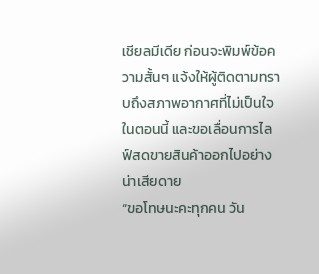เชียลมีเดีย ก่อนจะพิมพ์ข้อความสั้นๆ แจ้งให้ผู้ติดตามทราบถึงสภาพอากาศที่ไม่เป็นใจในตอนนี้ และขอเลื่อนการไลฟ์สดขายสินค้าออกไปอย่างน่าเสียดาย
“ขอโทษนะคะทุกคน วัน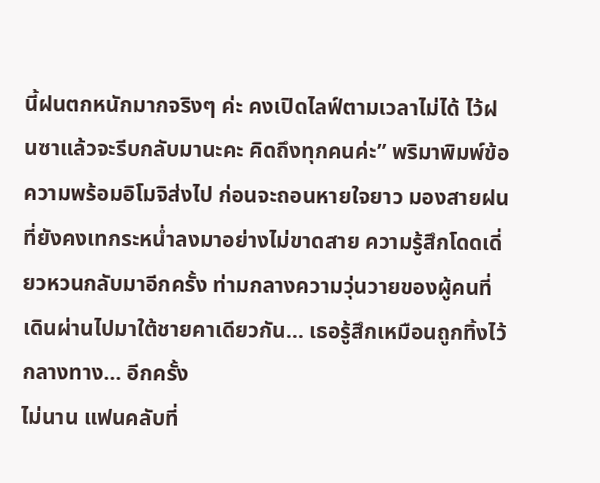นี้ฝนตกหนักมากจริงๆ ค่ะ คงเปิดไลฟ์ตามเวลาไม่ได้ ไว้ฝนซาแล้วจะรีบกลับมานะคะ คิดถึงทุกคนค่ะ” พริมาพิมพ์ข้อความพร้อมอิโมจิส่งไป ก่อนจะถอนหายใจยาว มองสายฝนที่ยังคงเทกระหน่ำลงมาอย่างไม่ขาดสาย ความรู้สึกโดดเดี่ยวหวนกลับมาอีกครั้ง ท่ามกลางความวุ่นวายของผู้คนที่เดินผ่านไปมาใต้ชายคาเดียวกัน... เธอรู้สึกเหมือนถูกทิ้งไว้กลางทาง... อีกครั้ง
ไม่นาน แฟนคลับที่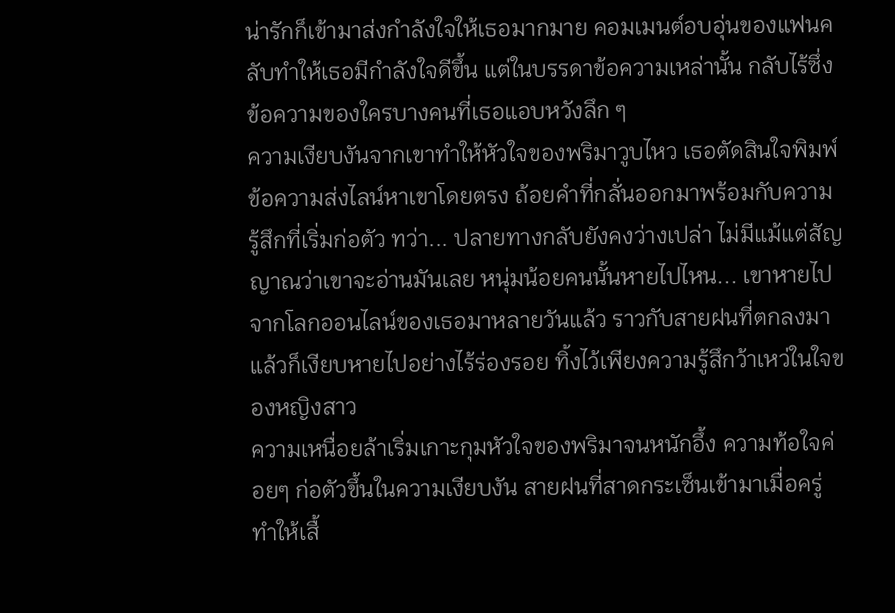น่ารักก็เข้ามาส่งกำลังใจให้เธอมากมาย คอมเมนต์อบอุ่นของแฟนคลับทำให้เธอมีกำลังใจดีขึ้น แต่ในบรรดาข้อความเหล่านั้น กลับไร้ซึ่งข้อความของใครบางคนที่เธอแอบหวังลึก ๆ
ความเงียบงันจากเขาทำให้หัวใจของพริมาวูบไหว เธอตัดสินใจพิมพ์ข้อความส่งไลน์หาเขาโดยตรง ถ้อยคำที่กลั่นออกมาพร้อมกับความรู้สึกที่เริ่มก่อตัว ทว่า... ปลายทางกลับยังคงว่างเปล่า ไม่มีแม้แต่สัญญาณว่าเขาจะอ่านมันเลย หนุ่มน้อยคนนั้นหายไปไหน... เขาหายไปจากโลกออนไลน์ของเธอมาหลายวันแล้ว ราวกับสายฝนที่ตกลงมาแล้วก็เงียบหายไปอย่างไร้ร่องรอย ทิ้งไว้เพียงความรู้สึกว้าเหว่ในใจของหญิงสาว
ความเหนื่อยล้าเริ่มเกาะกุมหัวใจของพริมาจนหนักอึ้ง ความท้อใจค่อยๆ ก่อตัวขึ้นในความเงียบงัน สายฝนที่สาดกระเซ็นเข้ามาเมื่อครู่ทำให้เสื้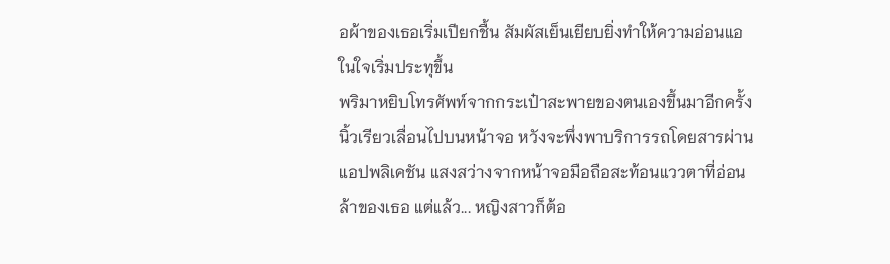อผ้าของเธอเริ่มเปียกชื้น สัมผัสเย็นเยียบยิ่งทำให้ความอ่อนแอในใจเริ่มประทุขึ้น
พริมาหยิบโทรศัพท์จากกระเป๋าสะพายของตนเองขึ้นมาอีกครั้ง นิ้วเรียวเลื่อนไปบนหน้าจอ หวังจะพึ่งพาบริการรถโดยสารผ่านแอปพลิเคชัน แสงสว่างจากหน้าจอมือถือสะท้อนแววตาที่อ่อนล้าของเธอ แต่แล้ว... หญิงสาวก็ต้อ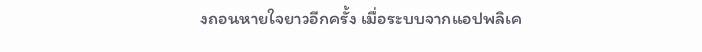งถอนหายใจยาวอีกครั้ง เมื่อระบบจากแอปพลิเค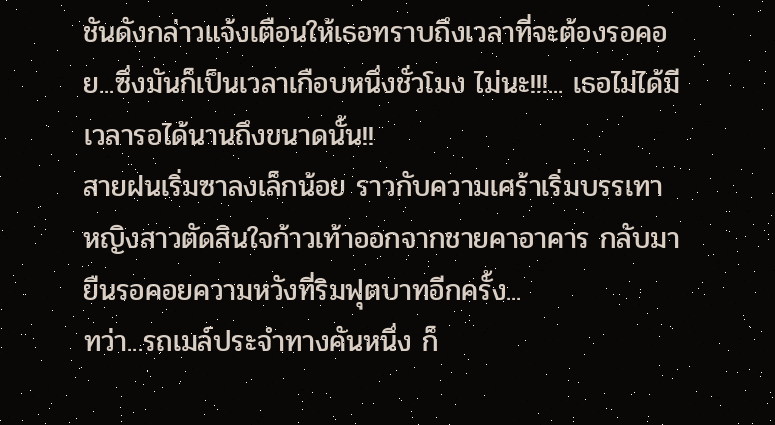ชันดังกล่าวแจ้งเตือนให้เธอทราบถึงเวลาที่จะต้องรอคอย...ซึ่งมันก็เป็นเวลาเกือบหนึ่งชั่วโมง ไม่นะ!!!... เธอไม่ได้มีเวลารอได้นานถึงขนาดนั้น!!
สายฝนเริ่มซาลงเล็กน้อย ราวกับความเศร้าเริ่มบรรเทา หญิงสาวตัดสินใจก้าวเท้าออกจากชายคาอาคาร กลับมายืนรอคอยความหวังที่ริมฟุตบาทอีกครั้ง...
ทว่า...รถเมล์ประจำทางคันหนึ่ง ก็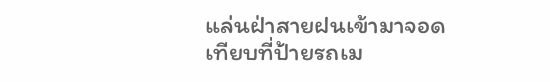แล่นฝ่าสายฝนเข้ามาจอดเทียบที่ป้ายรถเม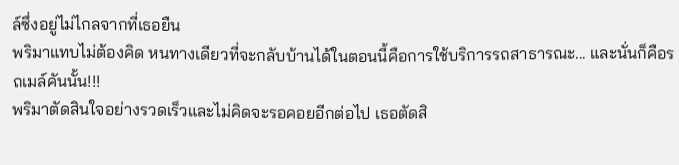ล์ซึ่งอยู่ไม่ไกลจากที่เธอยืน
พริมาแทบไม่ต้องคิด หนทางเดียวที่จะกลับบ้านได้ในตอนนี้คือการใช้บริการรถสาธารณะ... และนั่นก็คือรถเมล์คันนั้น!!!
พริมาตัดสินใจอย่างรวดเร็วและไม่คิดจะรอคอยอีกต่อไป เธอตัดสิ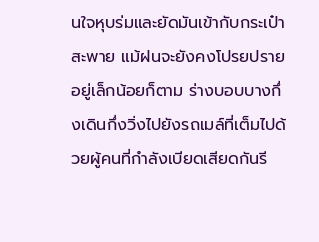นใจหุบร่มและยัดมันเข้ากับกระเป๋าสะพาย แม้ฝนจะยังคงโปรยปรายอยู่เล็กน้อยก็ตาม ร่างบอบบางกึ่งเดินกึ่งวิ่งไปยังรถเมล์ที่เต็มไปด้วยผู้คนที่กำลังเบียดเสียดกันรี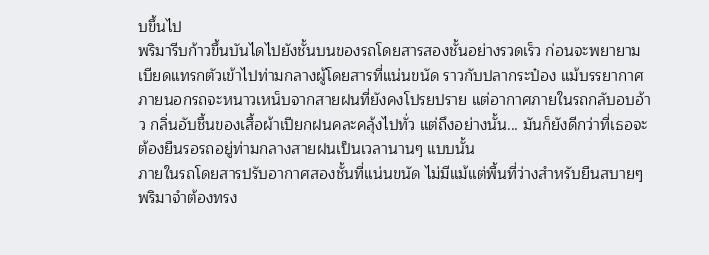บขึ้นไป
พริมารีบก้าวขึ้นบันไดไปยังชั้นบนของรถโดยสารสองชั้นอย่างรวดเร็ว ก่อนจะพยายามเบียดแทรกตัวเข้าไปท่ามกลางผู้โดยสารที่แน่นขนัด ราวกับปลากระป๋อง แม้บรรยากาศภายนอกรถจะหนาวเหน็บจากสายฝนที่ยังคงโปรยปราย แต่อากาศภายในรถกลับอบอ้าว กลิ่นอับชื้นของเสื้อผ้าเปียกฝนคละคลุ้งไปทั่ว แต่ถึงอย่างนั้น... มันก็ยังดีกว่าที่เธอจะต้องยืนรอรถอยู่ท่ามกลางสายฝนเป็นเวลานานๆ แบบนั้น
ภายในรถโดยสารปรับอากาศสองชั้นที่แน่นขนัด ไม่มีแม้แต่พื้นที่ว่างสำหรับยืนสบายๆ พริมาจำต้องทรง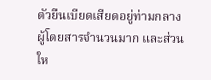ตัวยืนเบียดเสียดอยู่ท่ามกลางผู้โดยสารจำนวนมาก และส่วนให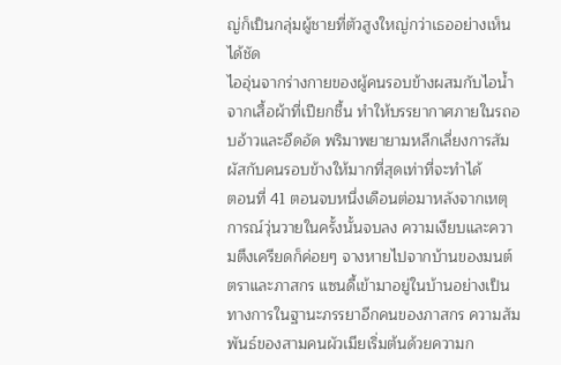ญ่ก็เป็นกลุ่มผู้ชายที่ตัวสูงใหญ่กว่าเธออย่างเห็นได้ชัด
ไออุ่นจากร่างกายของผู้คนรอบข้างผสมกับไอน้ำจากเสื้อผ้าที่เปียกชื้น ทำให้บรรยากาศภายในรถอบอ้าวและอึดอัด พริมาพยายามหลีกเลี่ยงการสัมผัสกับคนรอบข้างให้มากที่สุดเท่าที่จะทำได้
ตอนที่ 41 ตอนจบหนึ่งเดือนต่อมาหลังจากเหตุการณ์วุ่นวายในครั้งนั้นจบลง ความเงียบและความตึงเครียดก็ค่อยๆ จางหายไปจากบ้านของมนต์ตราและภาสกร แซนดี้เข้ามาอยู่ในบ้านอย่างเป็นทางการในฐานะภรรยาอีกคนของภาสกร ความสัมพันธ์ของสามคนผัวเมียเริ่มต้นด้วยความก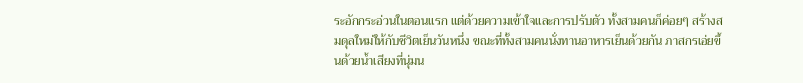ระอักกระอ่วนในตอนแรก แต่ด้วยความเข้าใจและการปรับตัว ทั้งสามคนก็ค่อยๆ สร้างสมดุลใหม่ให้กับชีวิตเย็นวันหนึ่ง ขณะที่ทั้งสามคนนั่งทานอาหารเย็นด้วยกัน ภาสกรเอ่ยขึ้นด้วยน้ำเสียงที่นุ่มน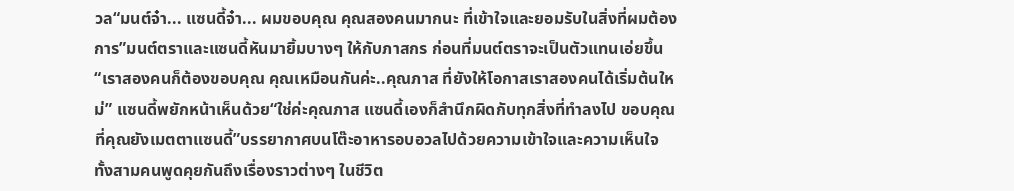วล“มนต์จ๋า... แซนดี้จ๋า... ผมขอบคุณ คุณสองคนมากนะ ที่เข้าใจและยอมรับในสิ่งที่ผมต้องการ”มนต์ตราและแซนดี้หันมายิ้มบางๆ ให้กับภาสกร ก่อนที่มนต์ตราจะเป็นตัวแทนเอ่ยขึ้น“เราสองคนก็ต้องขอบคุณ คุณเหมือนกันค่ะ..คุณภาส ที่ยังให้โอกาสเราสองคนได้เริ่มต้นใหม่” แซนดี้พยักหน้าเห็นด้วย“ใช่ค่ะคุณภาส แซนดี้เองก็สำนึกผิดกับทุกสิ่งที่ทำลงไป ขอบคุณที่คุณยังเมตตาแซนดี้”บรรยากาศบนโต๊ะอาหารอบอวลไปด้วยความเข้าใจและความเห็นใจ ทั้งสามคนพูดคุยกันถึงเรื่องราวต่างๆ ในชีวิต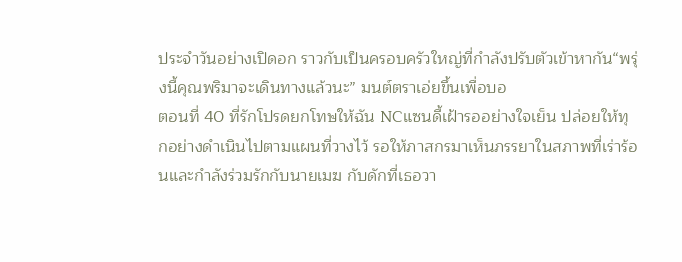ประจำวันอย่างเปิดอก ราวกับเป็นครอบครัวใหญ่ที่กำลังปรับตัวเข้าหากัน“พรุ่งนี้คุณพริมาจะเดินทางแล้วนะ” มนต์ตราเอ่ยขึ้นเพื่อบอ
ตอนที่ 40 ที่รักโปรดยกโทษให้ฉัน NCแซนดี้เฝ้ารออย่างใจเย็น ปล่อยให้ทุกอย่างดำเนินไปตามแผนที่วางไว้ รอให้ภาสกรมาเห็นภรรยาในสภาพที่เร่าร้อนและกำลังร่วมรักกับนายเมฆ กับดักที่เธอวา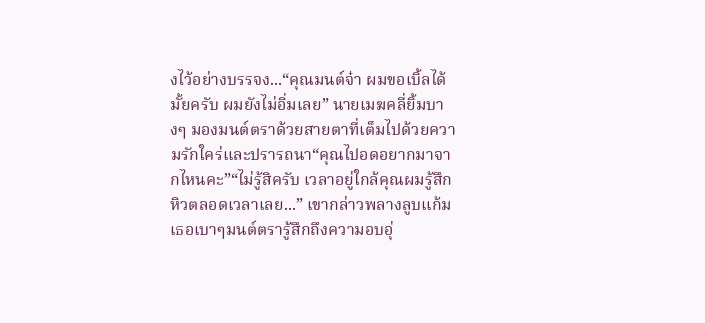งไว้อย่างบรรจง...“คุณมนต์จ๋า ผมขอเบิ้ลได้มั้ยครับ ผมยังไม่อิ่มเลย” นายเมฆคลี่ยิ้มบางๆ มองมนต์ตราด้วยสายตาที่เต็มไปด้วยความรักใคร่และปรารถนา“คุณไปอดอยากมาจากไหนคะ”“ไม่รู้สิครับ เวลาอยู่ใกล้คุณผมรู้สึกหิวตลอดเวลาเลย...” เขากล่าวพลางลูบแก้มเธอเบาๆมนต์ตรารู้สึกถึงความอบอุ่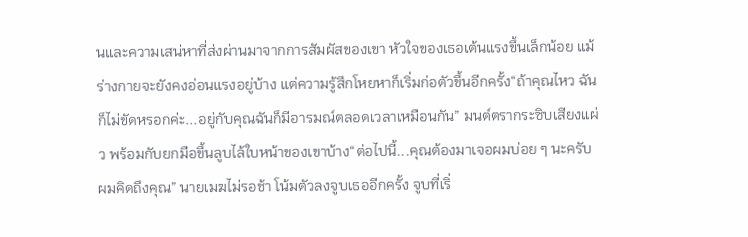นและความเสน่หาที่ส่งผ่านมาจากการสัมผัสของเขา หัวใจของเธอเต้นแรงขึ้นเล็กน้อย แม้ร่างกายจะยังคงอ่อนแรงอยู่บ้าง แต่ความรู้สึกโหยหาก็เริ่มก่อตัวขึ้นอีกครั้ง“ถ้าคุณไหว ฉันก็ไม่ขัดหรอกค่ะ...อยู่กับคุณฉันก็มีอารมณ์ตลอดเวลาเหมือนกัน” มนต์ตรากระซิบเสียงแผ่ว พร้อมกับยกมือขึ้นลูบไล้ใบหน้าของเขาบ้าง“ต่อไปนี้...คุณต้องมาเจอผมบ่อย ๆ นะครับ ผมคิดถึงคุณ” นายเมฆไม่รอช้า โน้มตัวลงจูบเธออีกครั้ง จูบที่เริ่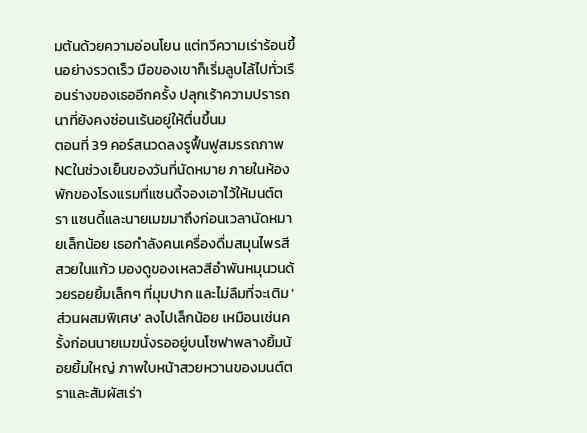มต้นด้วยความอ่อนโยน แต่ทวีความเร่าร้อนขึ้นอย่างรวดเร็ว มือของเขาก็เริ่มลูบไล้ไปทั่วเรือนร่างของเธออีกครั้ง ปลุกเร้าความปรารถนาที่ยังคงซ่อนเร้นอยู่ให้ตื่นขึ้นม
ตอนที่ 39 คอร์สนวดลงรูฟื้นฟูสมรรถภาพ NCในช่วงเย็นของวันที่นัดหมาย ภายในห้องพักของโรงแรมที่แซนดี้จองเอาไว้ให้มนต์ตรา แซนดี้และนายเมฆมาถึงก่อนเวลานัดหมายเล็กน้อย เธอกำลังคนเครื่องดื่มสมุนไพรสีสวยในแก้ว มองดูของเหลวสีอำพันหมุนวนด้วยรอยยิ้มเล็กๆ ที่มุมปาก และไม่ลืมที่จะเติม 'ส่วนผสมพิเศษ' ลงไปเล็กน้อย เหมือนเช่นครั้งก่อนนายเมฆนั่งรออยู่บนโซฟาพลางยิ้มน้อยยิ้มใหญ่ ภาพใบหน้าสวยหวานของมนต์ตราและสัมผัสเร่า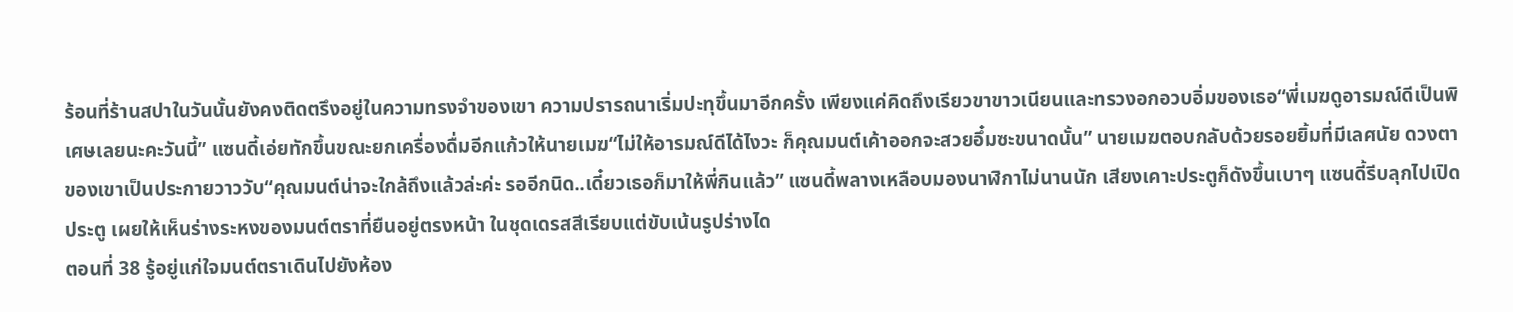ร้อนที่ร้านสปาในวันนั้นยังคงติดตรึงอยู่ในความทรงจำของเขา ความปรารถนาเริ่มปะทุขึ้นมาอีกครั้ง เพียงแค่คิดถึงเรียวขาขาวเนียนและทรวงอกอวบอิ่มของเธอ“พี่เมฆดูอารมณ์ดีเป็นพิเศษเลยนะคะวันนี้” แซนดี้เอ่ยทักขึ้นขณะยกเครื่องดื่มอีกแก้วให้นายเมฆ“ไม่ให้อารมณ์ดีได้ไงวะ ก็คุณมนต์เค้าออกจะสวยอึ๋มซะขนาดนั้น” นายเมฆตอบกลับด้วยรอยยิ้มที่มีเลศนัย ดวงตาของเขาเป็นประกายวาววับ“คุณมนต์น่าจะใกล้ถึงแล้วล่ะค่ะ รออีกนิด..เดี๋ยวเธอก็มาให้พี่กินแล้ว” แซนดี้พลางเหลือบมองนาฬิกาไม่นานนัก เสียงเคาะประตูก็ดังขึ้นเบาๆ แซนดี้รีบลุกไปเปิดประตู เผยให้เห็นร่างระหงของมนต์ตราที่ยืนอยู่ตรงหน้า ในชุดเดรสสีเรียบแต่ขับเน้นรูปร่างได
ตอนที่ 38 รู้อยู่แก่ใจมนต์ตราเดินไปยังห้อง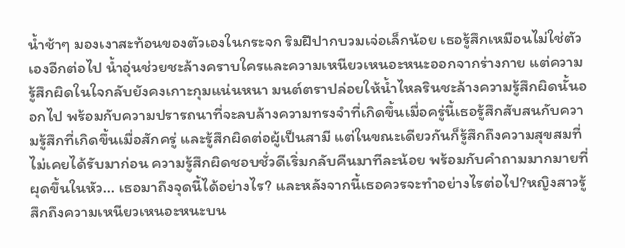น้ำช้าๆ มองเงาสะท้อนของตัวเองในกระจก ริมฝีปากบวมเจ่อเล็กน้อย เธอรู้สึกเหมือนไม่ใช่ตัวเองอีกต่อไป น้ำอุ่นช่วยชะล้างคราบใครและความเหนียวเหนอะหนะออกจากร่างกาย แต่ความรู้สึกผิดในใจกลับยังคงเกาะกุมแน่นหนา มนต์ตราปล่อยให้น้ำไหลรินชะล้างความรู้สึกผิดนั้นออกไป พร้อมกับความปรารถนาที่จะลบล้างความทรงจำที่เกิดขึ้นเมื่อครู่นี้เธอรู้สึกสับสนกับความรู้สึกที่เกิดขึ้นเมื่อสักครู่ และรู้สึกผิดต่อผู้เป็นสามี แต่ในขณะเดียวกันก็รู้สึกถึงความสุขสมที่ไม่เคยได้รับมาก่อน ความรู้สึกผิดชอบชั่วดีเริ่มกลับคืนมาทีละน้อย พร้อมกับคำถามมากมายที่ผุดขึ้นในหัว... เธอมาถึงจุดนี้ได้อย่างไร? และหลังจากนี้เธอควรจะทำอย่างไรต่อไป?หญิงสาวรู้สึกถึงความเหนียวเหนอะหนะบน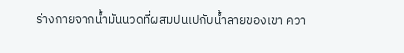ร่างกายจากน้ำมันนวดที่ผสมปนเปกับน้ำลายของเขา ควา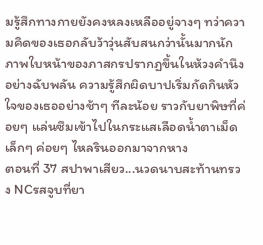มรู้สึกทางกายยังคงหลงเหลืออยู่จางๆ ทว่าความคิดของเธอกลับว้าวุ่นสับสนกว่านั้นมากนัก ภาพใบหน้าของภาสกรปรากฏขึ้นในห้วงคำนึงอย่างฉับพลัน ความรู้สึกผิดบาปเริ่มกัดกินหัวใจของเธออย่างช้าๆ ทีละน้อย ราวกับยาพิษที่ค่อยๆ แล่นซึมเข้าไปในกระแสเลือดน้ำตาเม็ดเล็กๆ ค่อยๆ ไหลรินออกมาจากหาง
ตอนที่ 37 สปาพาเสียว...นวดนาบสะท้านทรวง NCรสจูบที่ยา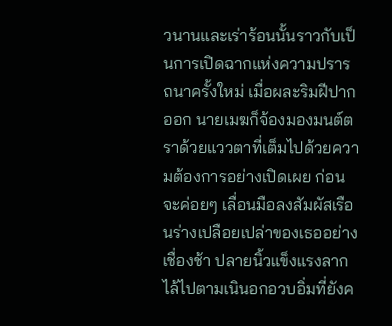วนานและเร่าร้อนนั้นราวกับเป็นการเปิดฉากแห่งความปรารถนาครั้งใหม่ เมื่อผละริมฝีปากออก นายเมฆก็จ้องมองมนต์ตราด้วยแววตาที่เต็มไปด้วยความต้องการอย่างเปิดเผย ก่อนจะค่อยๆ เลื่อนมือลงสัมผัสเรือนร่างเปลือยเปล่าของเธออย่างเชื่องช้า ปลายนิ้วแข็งแรงลากไล้ไปตามเนินอกอวบอิ่มที่ยังค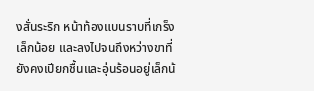งสั่นระริก หน้าท้องแบนราบที่เกร็งเล็กน้อย และลงไปจนถึงหว่างขาที่ยังคงเปียกชื้นและอุ่นร้อนอยู่เล็กน้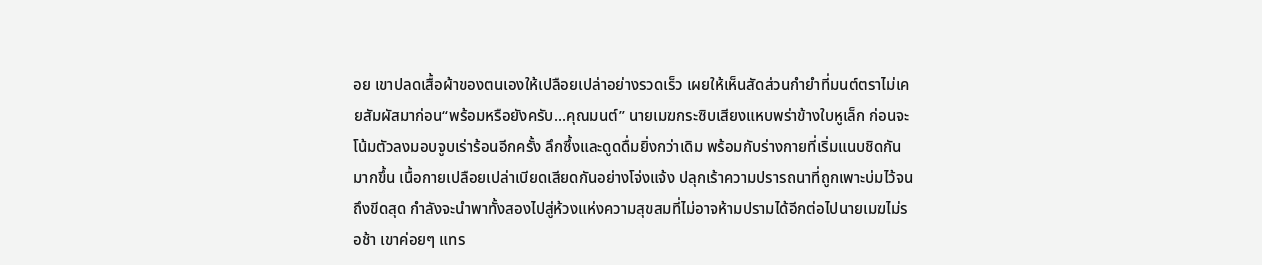อย เขาปลดเสื้อผ้าของตนเองให้เปลือยเปล่าอย่างรวดเร็ว เผยให้เห็นสัดส่วนกำยำที่มนต์ตราไม่เคยสัมผัสมาก่อน“พร้อมหรือยังครับ...คุณมนต์” นายเมฆกระซิบเสียงแหบพร่าข้างใบหูเล็ก ก่อนจะโน้มตัวลงมอบจูบเร่าร้อนอีกครั้ง ลึกซึ้งและดูดดื่มยิ่งกว่าเดิม พร้อมกับร่างกายที่เริ่มแนบชิดกันมากขึ้น เนื้อกายเปลือยเปล่าเบียดเสียดกันอย่างโจ่งแจ้ง ปลุกเร้าความปรารถนาที่ถูกเพาะบ่มไว้จนถึงขีดสุด กำลังจะนำพาทั้งสองไปสู่ห้วงแห่งความสุขสมที่ไม่อาจห้ามปรามได้อีกต่อไปนายเมฆไม่รอช้า เขาค่อยๆ แทร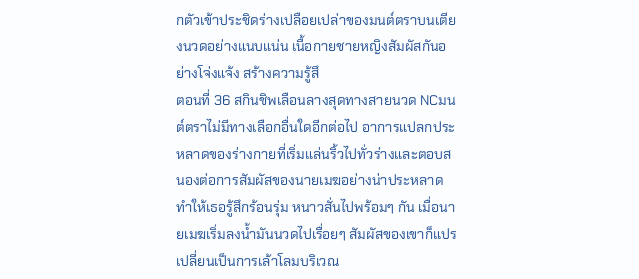กตัวเข้าประชิดร่างเปลือยเปล่าของมนต์ตราบนเตียงนวดอย่างแนบแน่น เนื้อกายชายหญิงสัมผัสกันอย่างโจ่งแจ้ง สร้างความรู้สึ
ตอนที่ 36 สกินชิพเลือนลางสุดทางสายนวด NCมนต์ตราไม่มีทางเลือกอื่นใดอีกต่อไป อาการแปลกประหลาดของร่างกายที่เริ่มแล่นริ้วไปทั่วร่างและตอบสนองต่อการสัมผัสของนายเมฆอย่างน่าประหลาด ทำให้เธอรู้สึกร้อนรุ่ม หนาวสั่นไปพร้อมๆ กัน เมื่อนายเมฆเริ่มลงน้ำมันนวดไปเรื่อยๆ สัมผัสของเขาก็แปรเปลี่ยนเป็นการเล้าโลมบริเวณ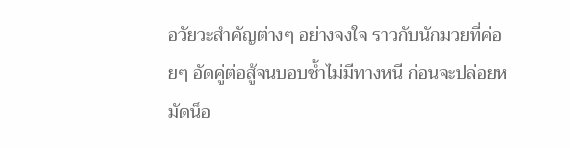อวัยวะสำคัญต่างๆ อย่างจงใจ ราวกับนักมวยที่ค่อยๆ อัดคู่ต่อสู้จนบอบช้ำไม่มีทางหนี ก่อนจะปล่อยหมัดน็อ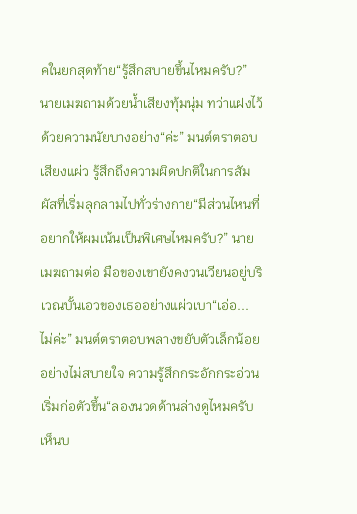คในยกสุดท้าย“รู้สึกสบายขึ้นไหมครับ?” นายเมฆถามด้วยน้ำเสียงทุ้มนุ่ม ทว่าแฝงไว้ด้วยความนัยบางอย่าง“ค่ะ” มนต์ตราตอบเสียงแผ่ว รู้สึกถึงความผิดปกติในการสัมผัสที่เริ่มลุกลามไปทั่วร่างกาย“มีส่วนไหนที่อยากให้ผมเน้นเป็นพิเศษไหมครับ?” นายเมฆถามต่อ มือของเขายังคงวนเวียนอยู่บริเวณบั้นเอวของเธออย่างแผ่วเบา“เอ่อ... ไม่ค่ะ” มนต์ตราตอบพลางขยับตัวเล็กน้อยอย่างไม่สบายใจ ความรู้สึกกระอักกระอ่วนเริ่มก่อตัวขึ้น“ลองนวดด้านล่างดูไหมครับ เห็นบ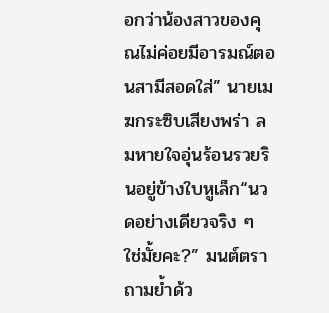อกว่าน้องสาวของคุณไม่ค่อยมีอารมณ์ตอนสามีสอดใส่” นายเมฆกระซิบเสียงพร่า ลมหายใจอุ่นร้อนรวยรินอยู่ข้างใบหูเล็ก“นวดอย่างเดียวจริง ๆ ใช่มั้ยคะ?” มนต์ตราถามย้ำด้ว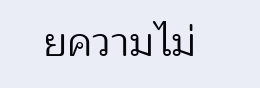ยความไม่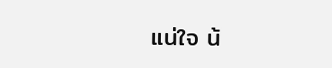แน่ใจ น้